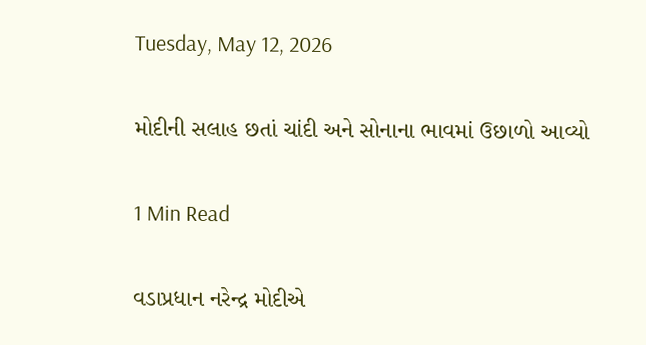Tuesday, May 12, 2026

મોદીની સલાહ છતાં ચાંદી અને સોનાના ભાવમાં ઉછાળો આવ્યો

1 Min Read

વડાપ્રધાન નરેન્દ્ર મોદીએ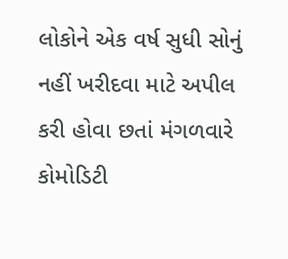લોકોને એક વર્ષ સુધી સોનું નહીં ખરીદવા માટે અપીલ કરી હોવા છતાં મંગળવારે કોમોડિટી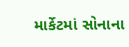માર્કેટમાં સોનાના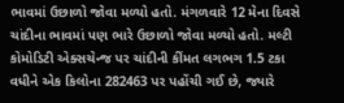ભાવમાં ઉછાળો જોવા મળ્યો હતો. મંગળવારે 12 મેના દિવસે ચાંદીના ભાવમાં પણ ભારે ઉછાળો જોવા મળ્યો હતો. મલ્ટી કોમોડિટી એક્સચેન્જ પર ચાંદીની કીંમત લગભગ 1.5 ટકા વધીને એક કિલોના 282463 પર પહોંચી ગઈ છે, જ્યારે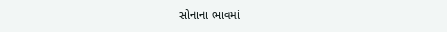સોનાના ભાવમાં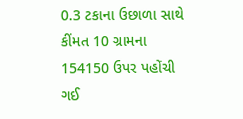0.3 ટકાના ઉછાળા સાથે કીંમત 10 ગ્રામના 154150 ઉપર પહોંચી ગઈ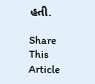હતી.

Share This Article